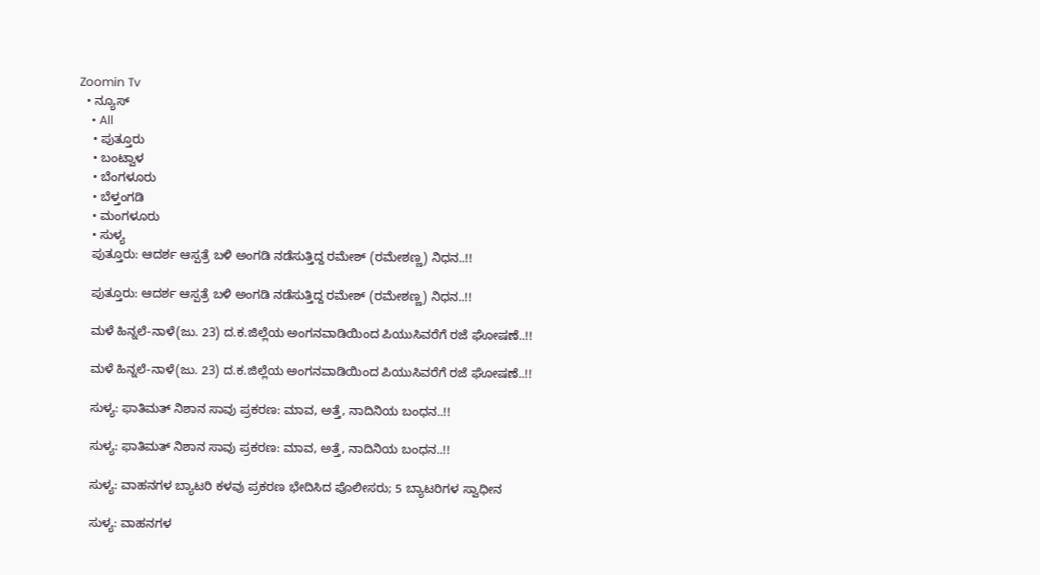Zoomin Tv
  • ನ್ಯೂಸ್
    • All
    • ಪುತ್ತೂರು
    • ಬಂಟ್ವಾಳ
    • ಬೆಂಗಳೂರು
    • ಬೆಳ್ತಂಗಡಿ
    • ಮಂಗಳೂರು
    • ಸುಳ್ಯ
    ಪುತ್ತೂರು: ಆದರ್ಶ ಆಸ್ಪತ್ರೆ ಬಳಿ ಅಂಗಡಿ ನಡೆಸುತ್ತಿದ್ದ ರಮೇಶ್ (ರಮೇಶಣ್ಣ) ನಿಧನ..!!

    ಪುತ್ತೂರು: ಆದರ್ಶ ಆಸ್ಪತ್ರೆ ಬಳಿ ಅಂಗಡಿ ನಡೆಸುತ್ತಿದ್ದ ರಮೇಶ್ (ರಮೇಶಣ್ಣ) ನಿಧನ..!!

    ಮಳೆ ಹಿನ್ನಲೆ-ನಾಳೆ(ಜು. 23) ದ.ಕ.ಜಿಲ್ಲೆಯ ಅಂಗನವಾಡಿಯಿಂದ ಪಿಯುಸಿವರೆಗೆ ರಜೆ ಘೋಷಣೆ..!!

    ಮಳೆ ಹಿನ್ನಲೆ-ನಾಳೆ(ಜು. 23) ದ.ಕ.ಜಿಲ್ಲೆಯ ಅಂಗನವಾಡಿಯಿಂದ ಪಿಯುಸಿವರೆಗೆ ರಜೆ ಘೋಷಣೆ..!!

    ಸುಳ್ಯ: ಫಾತಿಮತ್ ನಿಶಾನ ಸಾವು ಪ್ರಕರಣ: ಮಾವ, ಅತ್ತೆ, ನಾದಿನಿಯ ಬಂಧನ..!!

    ಸುಳ್ಯ: ಫಾತಿಮತ್ ನಿಶಾನ ಸಾವು ಪ್ರಕರಣ: ಮಾವ, ಅತ್ತೆ, ನಾದಿನಿಯ ಬಂಧನ..!!

    ಸುಳ್ಯ: ವಾಹನಗಳ ಬ್ಯಾಟರಿ ಕಳವು ಪ್ರಕರಣ ಭೇದಿಸಿದ ಪೊಲೀಸರು; 5 ಬ್ಯಾಟರಿಗಳ ಸ್ವಾಧೀನ

    ಸುಳ್ಯ: ವಾಹನಗಳ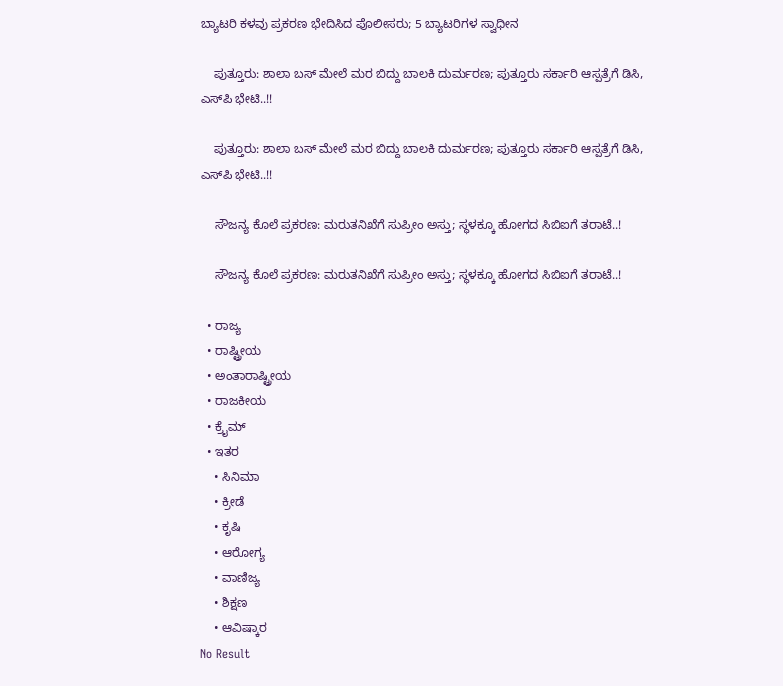ಬ್ಯಾಟರಿ ಕಳವು ಪ್ರಕರಣ ಭೇದಿಸಿದ ಪೊಲೀಸರು; 5 ಬ್ಯಾಟರಿಗಳ ಸ್ವಾಧೀನ

    ಪುತ್ತೂರು: ಶಾಲಾ ಬಸ್ ಮೇಲೆ ಮರ ಬಿದ್ದು ಬಾಲಕಿ ದುರ್ಮರಣ; ಪುತ್ತೂರು ಸರ್ಕಾರಿ ಆಸ್ಪತ್ರೆಗೆ ಡಿಸಿ, ಎಸ್‌ಪಿ ಭೇಟಿ..!!

    ಪುತ್ತೂರು: ಶಾಲಾ ಬಸ್ ಮೇಲೆ ಮರ ಬಿದ್ದು ಬಾಲಕಿ ದುರ್ಮರಣ; ಪುತ್ತೂರು ಸರ್ಕಾರಿ ಆಸ್ಪತ್ರೆಗೆ ಡಿಸಿ, ಎಸ್‌ಪಿ ಭೇಟಿ..!!

    ಸೌಜನ್ಯ ಕೊಲೆ ಪ್ರಕರಣ: ಮರುತನಿಖೆಗೆ ಸುಪ್ರೀಂ ಅಸ್ತು; ಸ್ಥಳಕ್ಕೂ ಹೋಗದ ಸಿಬಿಐಗೆ ತರಾಟೆ..!

    ಸೌಜನ್ಯ ಕೊಲೆ ಪ್ರಕರಣ: ಮರುತನಿಖೆಗೆ ಸುಪ್ರೀಂ ಅಸ್ತು; ಸ್ಥಳಕ್ಕೂ ಹೋಗದ ಸಿಬಿಐಗೆ ತರಾಟೆ..!

  • ರಾಜ್ಯ
  • ರಾಷ್ಟ್ರೀಯ
  • ಅಂತಾರಾಷ್ಟ್ರೀಯ
  • ರಾಜಕೀಯ
  • ಕ್ರೈಮ್
  • ಇತರ
    • ಸಿನಿಮಾ
    • ಕ್ರೀಡೆ
    • ಕೃಷಿ
    • ಆರೋಗ್ಯ
    • ವಾಣಿಜ್ಯ
    • ಶಿಕ್ಷಣ
    • ಆವಿಷ್ಕಾರ
No Result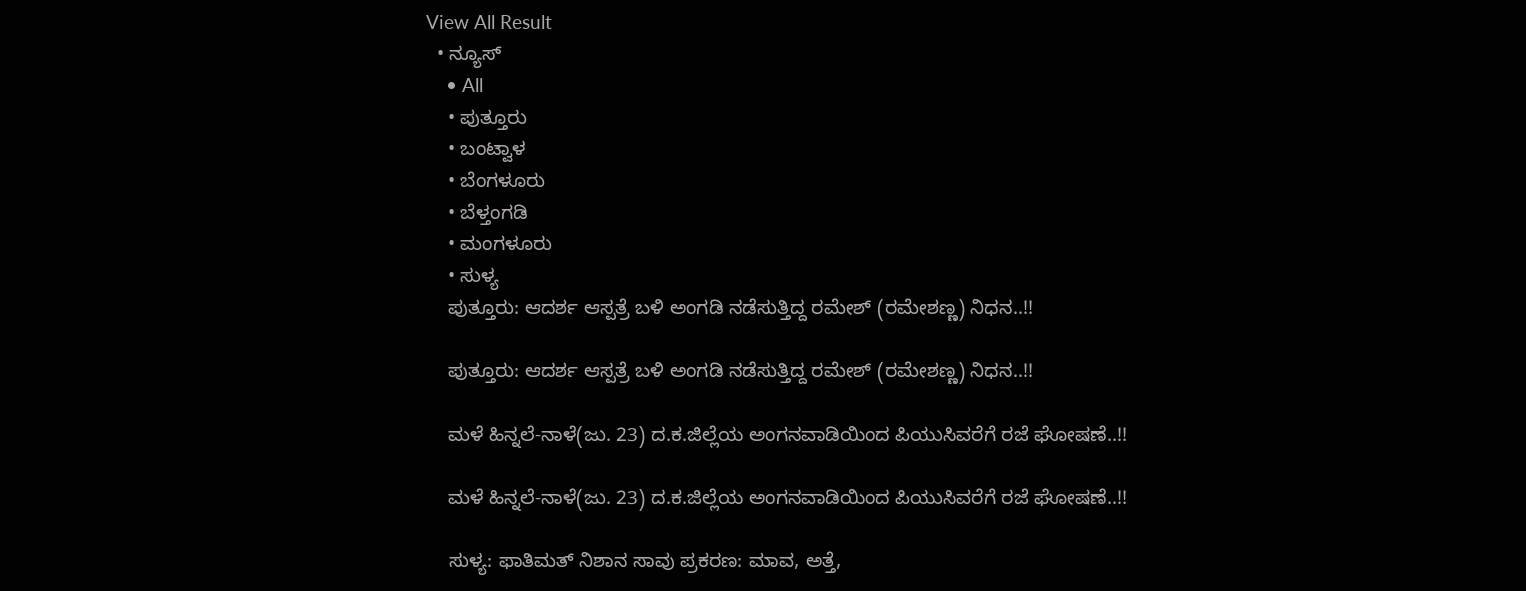View All Result
  • ನ್ಯೂಸ್
    • All
    • ಪುತ್ತೂರು
    • ಬಂಟ್ವಾಳ
    • ಬೆಂಗಳೂರು
    • ಬೆಳ್ತಂಗಡಿ
    • ಮಂಗಳೂರು
    • ಸುಳ್ಯ
    ಪುತ್ತೂರು: ಆದರ್ಶ ಆಸ್ಪತ್ರೆ ಬಳಿ ಅಂಗಡಿ ನಡೆಸುತ್ತಿದ್ದ ರಮೇಶ್ (ರಮೇಶಣ್ಣ) ನಿಧನ..!!

    ಪುತ್ತೂರು: ಆದರ್ಶ ಆಸ್ಪತ್ರೆ ಬಳಿ ಅಂಗಡಿ ನಡೆಸುತ್ತಿದ್ದ ರಮೇಶ್ (ರಮೇಶಣ್ಣ) ನಿಧನ..!!

    ಮಳೆ ಹಿನ್ನಲೆ-ನಾಳೆ(ಜು. 23) ದ.ಕ.ಜಿಲ್ಲೆಯ ಅಂಗನವಾಡಿಯಿಂದ ಪಿಯುಸಿವರೆಗೆ ರಜೆ ಘೋಷಣೆ..!!

    ಮಳೆ ಹಿನ್ನಲೆ-ನಾಳೆ(ಜು. 23) ದ.ಕ.ಜಿಲ್ಲೆಯ ಅಂಗನವಾಡಿಯಿಂದ ಪಿಯುಸಿವರೆಗೆ ರಜೆ ಘೋಷಣೆ..!!

    ಸುಳ್ಯ: ಫಾತಿಮತ್ ನಿಶಾನ ಸಾವು ಪ್ರಕರಣ: ಮಾವ, ಅತ್ತೆ,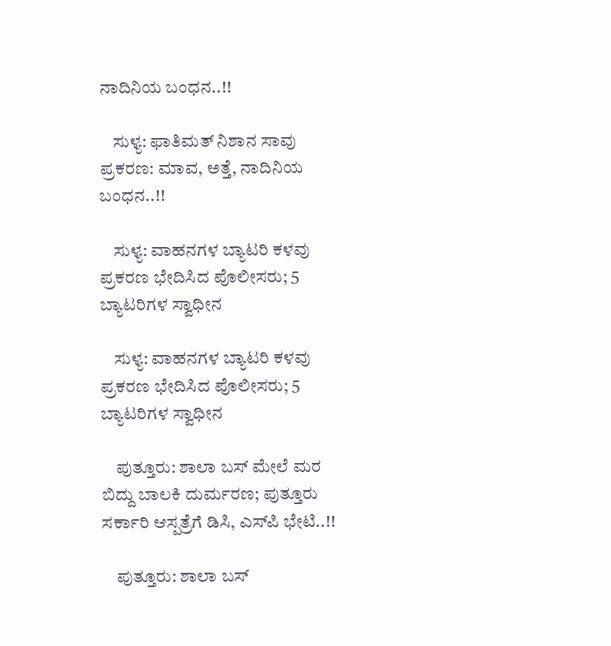ನಾದಿನಿಯ ಬಂಧನ..!!

    ಸುಳ್ಯ: ಫಾತಿಮತ್ ನಿಶಾನ ಸಾವು ಪ್ರಕರಣ: ಮಾವ, ಅತ್ತೆ, ನಾದಿನಿಯ ಬಂಧನ..!!

    ಸುಳ್ಯ: ವಾಹನಗಳ ಬ್ಯಾಟರಿ ಕಳವು ಪ್ರಕರಣ ಭೇದಿಸಿದ ಪೊಲೀಸರು; 5 ಬ್ಯಾಟರಿಗಳ ಸ್ವಾಧೀನ

    ಸುಳ್ಯ: ವಾಹನಗಳ ಬ್ಯಾಟರಿ ಕಳವು ಪ್ರಕರಣ ಭೇದಿಸಿದ ಪೊಲೀಸರು; 5 ಬ್ಯಾಟರಿಗಳ ಸ್ವಾಧೀನ

    ಪುತ್ತೂರು: ಶಾಲಾ ಬಸ್ ಮೇಲೆ ಮರ ಬಿದ್ದು ಬಾಲಕಿ ದುರ್ಮರಣ; ಪುತ್ತೂರು ಸರ್ಕಾರಿ ಆಸ್ಪತ್ರೆಗೆ ಡಿಸಿ, ಎಸ್‌ಪಿ ಭೇಟಿ..!!

    ಪುತ್ತೂರು: ಶಾಲಾ ಬಸ್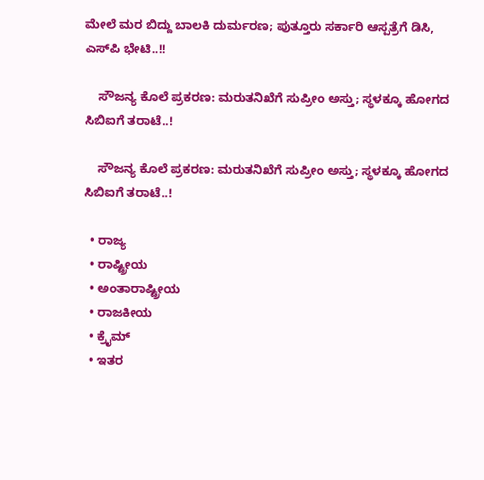ಮೇಲೆ ಮರ ಬಿದ್ದು ಬಾಲಕಿ ದುರ್ಮರಣ; ಪುತ್ತೂರು ಸರ್ಕಾರಿ ಆಸ್ಪತ್ರೆಗೆ ಡಿಸಿ, ಎಸ್‌ಪಿ ಭೇಟಿ..!!

    ಸೌಜನ್ಯ ಕೊಲೆ ಪ್ರಕರಣ: ಮರುತನಿಖೆಗೆ ಸುಪ್ರೀಂ ಅಸ್ತು; ಸ್ಥಳಕ್ಕೂ ಹೋಗದ ಸಿಬಿಐಗೆ ತರಾಟೆ..!

    ಸೌಜನ್ಯ ಕೊಲೆ ಪ್ರಕರಣ: ಮರುತನಿಖೆಗೆ ಸುಪ್ರೀಂ ಅಸ್ತು; ಸ್ಥಳಕ್ಕೂ ಹೋಗದ ಸಿಬಿಐಗೆ ತರಾಟೆ..!

  • ರಾಜ್ಯ
  • ರಾಷ್ಟ್ರೀಯ
  • ಅಂತಾರಾಷ್ಟ್ರೀಯ
  • ರಾಜಕೀಯ
  • ಕ್ರೈಮ್
  • ಇತರ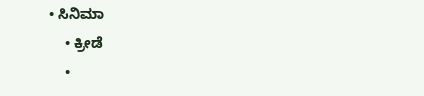• ಸಿನಿಮಾ
    • ಕ್ರೀಡೆ
    •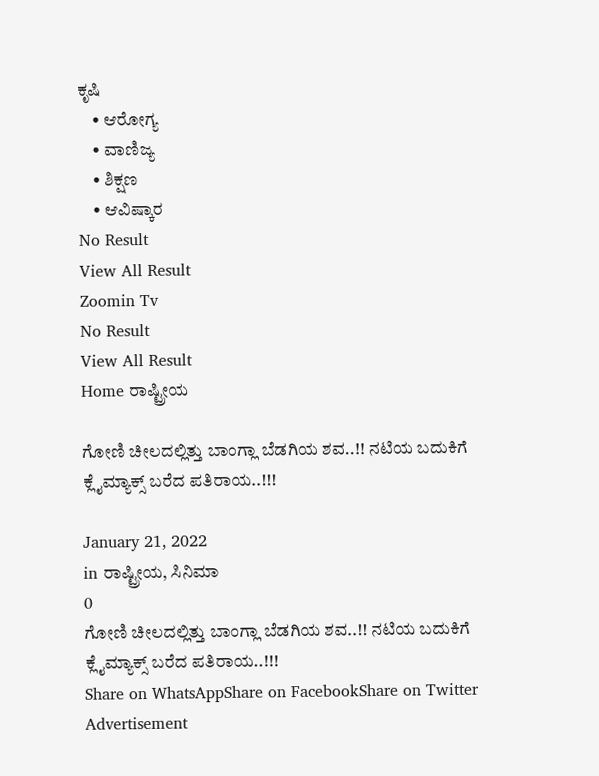ಕೃಷಿ
    • ಆರೋಗ್ಯ
    • ವಾಣಿಜ್ಯ
    • ಶಿಕ್ಷಣ
    • ಆವಿಷ್ಕಾರ
No Result
View All Result
Zoomin Tv
No Result
View All Result
Home ರಾಷ್ಟ್ರೀಯ

ಗೋಣಿ ಚೀಲದಲ್ಲಿತ್ತು ಬಾಂಗ್ಲಾ ಬೆಡಗಿಯ ಶವ..!! ನಟಿಯ ಬದುಕಿಗೆ ಕ್ಲೈಮ್ಯಾಕ್ಸ್ ಬರೆದ ಪತಿರಾಯ..!!!

January 21, 2022
in ರಾಷ್ಟ್ರೀಯ, ಸಿನಿಮಾ
0
ಗೋಣಿ ಚೀಲದಲ್ಲಿತ್ತು ಬಾಂಗ್ಲಾ ಬೆಡಗಿಯ ಶವ..!! ನಟಿಯ ಬದುಕಿಗೆ ಕ್ಲೈಮ್ಯಾಕ್ಸ್ ಬರೆದ ಪತಿರಾಯ..!!!
Share on WhatsAppShare on FacebookShare on Twitter
Advertisement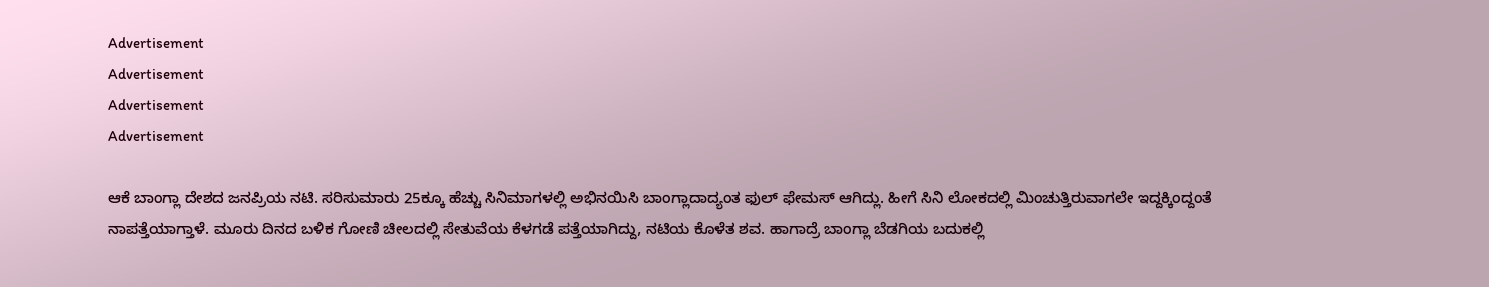Advertisement
Advertisement
Advertisement
Advertisement

ಆಕೆ ಬಾಂಗ್ಲಾ ದೇಶದ ಜನಪ್ರಿಯ ನಟಿ. ಸರಿಸುಮಾರು 25ಕ್ಕೂ ಹೆಚ್ಚು ಸಿನಿಮಾಗಳಲ್ಲಿ ಅಭಿನಯಿಸಿ ಬಾಂಗ್ಲಾದಾದ್ಯಂತ ಫುಲ್ ಫೇಮಸ್ ಆಗಿದ್ಲು. ಹೀಗೆ ಸಿನಿ ಲೋಕದಲ್ಲಿ ಮಿಂಚುತ್ತಿರುವಾಗಲೇ ಇದ್ದಕ್ಕಿಂದ್ದಂತೆ ನಾಪತ್ತೆಯಾಗ್ತಾಳೆ. ಮೂರು ದಿನದ ಬಳಿಕ ಗೋಣಿ ಚೀಲದಲ್ಲಿ ಸೇತುವೆಯ ಕೆಳಗಡೆ ಪತ್ತೆಯಾಗಿದ್ದು, ನಟಿಯ ಕೊಳೆತ ಶವ. ಹಾಗಾದ್ರೆ ಬಾಂಗ್ಲಾ ಬೆಡಗಿಯ ಬದುಕಲ್ಲಿ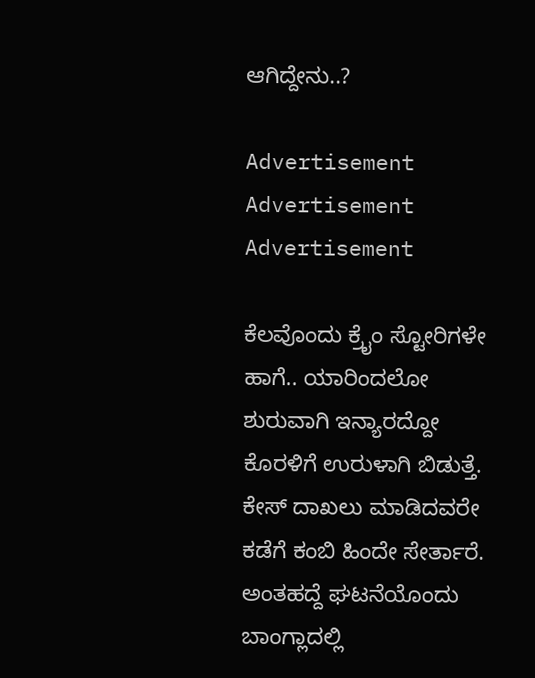ಆಗಿದ್ದೇನು..?

Advertisement
Advertisement
Advertisement

ಕೆಲವೊಂದು ಕ್ರೈಂ ಸ್ಟೋರಿಗಳೇ ಹಾಗೆ.. ಯಾರಿಂದಲೋ ಶುರುವಾಗಿ ಇನ್ಯಾರದ್ದೋ ಕೊರಳಿಗೆ ಉರುಳಾಗಿ ಬಿಡುತ್ತೆ. ಕೇಸ್ ದಾಖಲು ಮಾಡಿದವರೇ ಕಡೆಗೆ ಕಂಬಿ ಹಿಂದೇ ಸೇರ್ತಾರೆ. ಅಂತಹದ್ದೆ ಘಟನೆಯೊಂದು ಬಾಂಗ್ಲಾದಲ್ಲಿ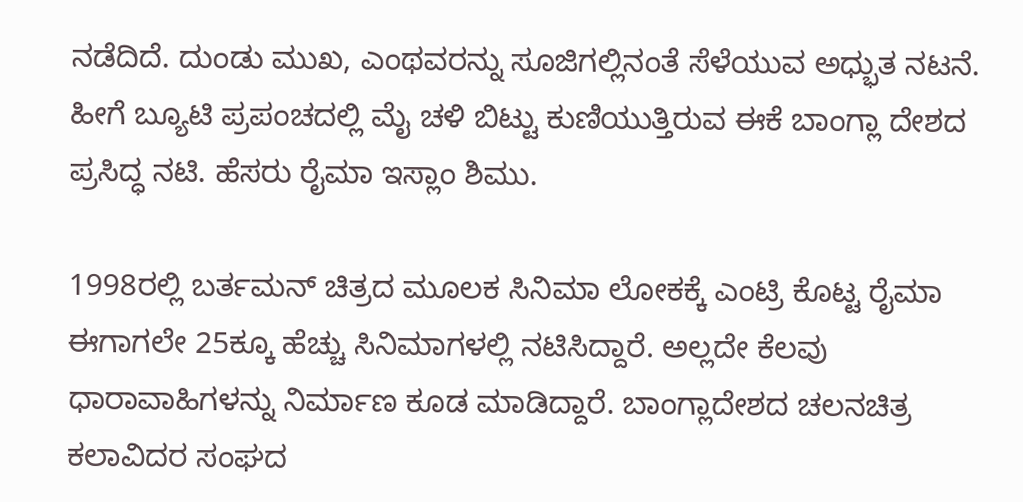ನಡೆದಿದೆ. ದುಂಡು ಮುಖ, ಎಂಥವರನ್ನು ಸೂಜಿಗಲ್ಲಿನಂತೆ ಸೆಳೆಯುವ ಅಧ್ಭುತ ನಟನೆ. ಹೀಗೆ ಬ್ಯೂಟಿ ಪ್ರಪಂಚದಲ್ಲಿ ಮೈ ಚಳಿ ಬಿಟ್ಟು ಕುಣಿಯುತ್ತಿರುವ ಈಕೆ ಬಾಂಗ್ಲಾ ದೇಶದ ಪ್ರಸಿದ್ಧ ನಟಿ. ಹೆಸರು ರೈಮಾ ಇಸ್ಲಾಂ ಶಿಮು.

1998ರಲ್ಲಿ ಬರ್ತಮನ್ ಚಿತ್ರದ ಮೂಲಕ ಸಿನಿಮಾ ಲೋಕಕ್ಕೆ ಎಂಟ್ರಿ ಕೊಟ್ಟ ರೈಮಾ ಈಗಾಗಲೇ 25ಕ್ಕೂ ಹೆಚ್ಚು ಸಿನಿಮಾಗಳಲ್ಲಿ ನಟಿಸಿದ್ದಾರೆ. ಅಲ್ಲದೇ ಕೆಲವು ಧಾರಾವಾಹಿಗಳನ್ನು ನಿರ್ಮಾಣ ಕೂಡ ಮಾಡಿದ್ದಾರೆ. ಬಾಂಗ್ಲಾದೇಶದ ಚಲನಚಿತ್ರ ಕಲಾವಿದರ ಸಂಘದ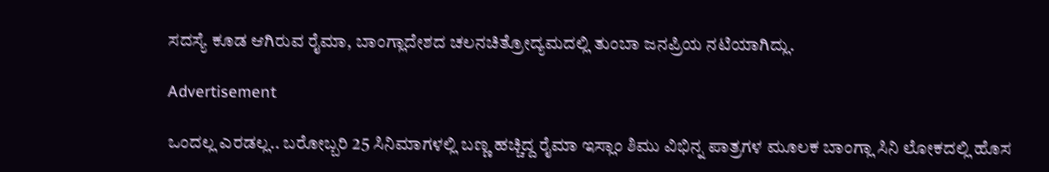ಸದಸ್ಯೆ ಕೂಡ ಆಗಿರುವ ರೈಮಾ, ಬಾಂಗ್ಲಾದೇಶದ ಚಲನಚಿತ್ರೋದ್ಯಮದಲ್ಲಿ ತುಂಬಾ ಜನಪ್ರಿಯ ನಟಿಯಾಗಿದ್ಲು.

Advertisement

ಒಂದಲ್ಲ ಎರಡಲ್ಲ.. ಬರೋಬ್ಬರಿ 25 ಸಿನಿಮಾಗಳಲ್ಲಿ ಬಣ್ಣ ಹಚ್ಚಿದ್ದ ರೈಮಾ ಇಸ್ಲಾಂ ಶಿಮು ವಿಭಿನ್ನ ಪಾತ್ರಗಳ ಮೂಲಕ ಬಾಂಗ್ಲಾ ಸಿನಿ ಲೋಕದಲ್ಲಿ ಹೊಸ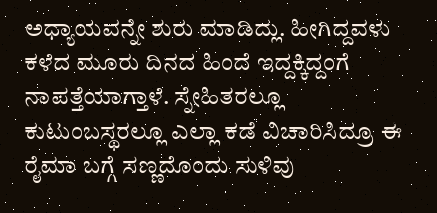ಅಧ್ಯಾಯವನ್ನೇ ಶುರು ಮಾಡಿದ್ಲು. ಹೀಗಿದ್ದವಳು ಕಳೆದ ಮೂರು ದಿನದ ಹಿಂದೆ ಇದ್ದಕ್ಕಿದ್ದಂಗೆ ನಾಪತ್ತೆಯಾಗ್ತಾಳೆ. ಸ್ನೇಹಿತರಲ್ಲೂ ಕುಟುಂಬಸ್ಥರಲ್ಲೂ ಎಲ್ಲಾ ಕಡೆ ವಿಚಾರಿಸಿದ್ರೂ ಈ ರೈಮಾ ಬಗ್ಗೆ ಸಣ್ಣದೊಂದು ಸುಳಿವು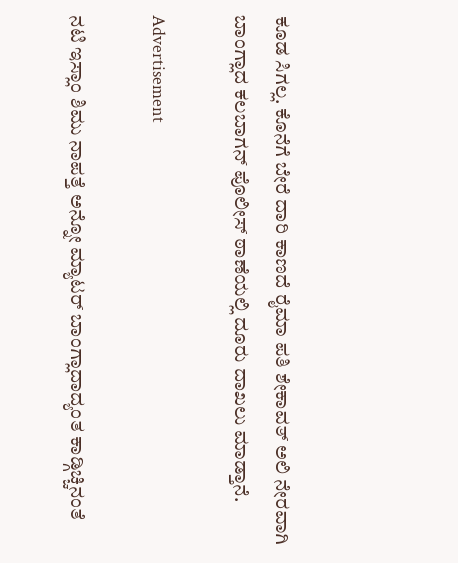ಕೂಡ ಸಿಗಲ್ಲ. ಕೊನೆಗೆ ಬೇರೆ ದಾರಿ ಕಾಣದೆ ರೈಮಾ ಪತಿ ಶೇಕಾವತ್ ಅಲಿ ನೇರವಾಗಿ ಬಾಂಗ್ಲಾದ ಕಲಬಾಗನ್ ಪೊಲೀಸ್ ಠಾಣೆಯಲ್ಲಿ ದೂರು ದಾಖಲು ಮಾಡ್ತಾನೆ.

Advertisement

ನಟಿ ಇಸ್ಲಾಂ ಶಿಮು ನಾಪತ್ತೆ ಅನ್ನೋ ಮ್ಯಾಟರ್ ಬಾಂಗ್ಲಾದಾದ್ಯಂತ ಕಾಡ್ಗಿಚ್ಚಿನಂತೆ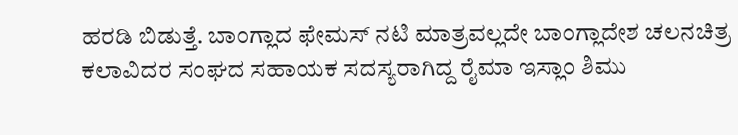ಹರಡಿ ಬಿಡುತ್ತೆ. ಬಾಂಗ್ಲಾದ ಫೇಮಸ್ ನಟಿ ಮಾತ್ರವಲ್ಲದೇ ಬಾಂಗ್ಲಾದೇಶ ಚಲನಚಿತ್ರ ಕಲಾವಿದರ ಸಂಘದ ಸಹಾಯಕ ಸದಸ್ಯರಾಗಿದ್ದ ರೈಮಾ ಇಸ್ಲಾಂ ಶಿಮು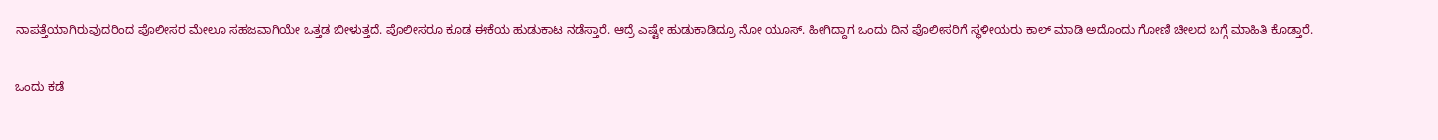ನಾಪತ್ತೆಯಾಗಿರುವುದರಿಂದ ಪೊಲೀಸರ ಮೇಲೂ ಸಹಜವಾಗಿಯೇ ಒತ್ತಡ ಬೀಳುತ್ತದೆ. ಪೊಲೀಸರೂ ಕೂಡ ಈಕೆಯ ಹುಡುಕಾಟ ನಡೆಸ್ತಾರೆ. ಆದ್ರೆ ಎಷ್ಟೇ ಹುಡುಕಾಡಿದ್ರೂ ನೋ ಯೂಸ್. ಹೀಗಿದ್ದಾಗ ಒಂದು ದಿನ ಪೊಲೀಸರಿಗೆ ಸ್ಥಳೀಯರು ಕಾಲ್ ಮಾಡಿ ಅದೊಂದು ಗೋಣಿ ಚೀಲದ ಬಗ್ಗೆ ಮಾಹಿತಿ ಕೊಡ್ತಾರೆ.

ಒಂದು ಕಡೆ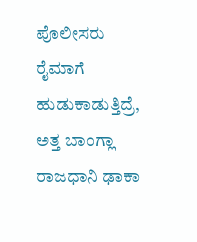ಪೊಲೀಸರು ರೈಮಾಗೆ ಹುಡುಕಾಡುತ್ತಿದ್ರೆ, ಅತ್ತ ಬಾಂಗ್ಲಾ ರಾಜಧಾನಿ ಢಾಕಾ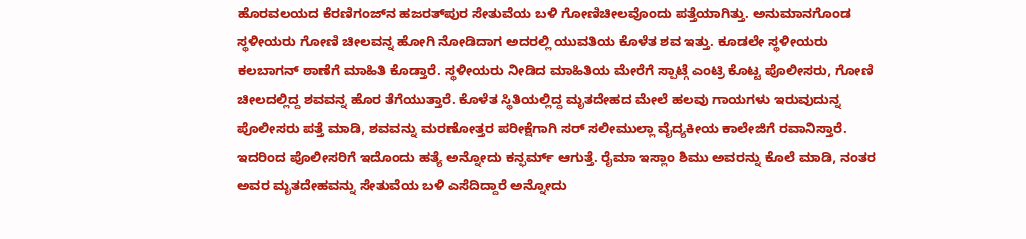ಹೊರವಲಯದ ಕೆರಣಿಗಂಜ್‌ನ ಹಜರತ್‌ಪುರ ಸೇತುವೆಯ ಬಳಿ ಗೋಣಿಚೀಲವೊಂದು ಪತ್ತೆಯಾಗಿತ್ತು. ಅನುಮಾನಗೊಂಡ ಸ್ಥಳೀಯರು ಗೋಣಿ ಚೀಲವನ್ನ ಹೋಗಿ ನೋಡಿದಾಗ ಅದರಲ್ಲಿ ಯುವತಿಯ ಕೊಳೆತ ಶವ ಇತ್ತು. ಕೂಡಲೇ ಸ್ಥಳೀಯರು ಕಲಬಾಗನ್ ಠಾಣೆಗೆ ಮಾಹಿತಿ ಕೊಡ್ತಾರೆ. ಸ್ಥಳೀಯರು ನೀಡಿದ ಮಾಹಿತಿಯ ಮೇರೆಗೆ ಸ್ಪಾಟ್ಗೆ ಎಂಟ್ರಿ ಕೊಟ್ಟ ಪೊಲೀಸರು, ಗೋಣಿ ಚೀಲದಲ್ಲಿದ್ದ ಶವವನ್ನ ಹೊರ ತೆಗೆಯುತ್ತಾರೆ. ಕೊಳೆತ ಸ್ಥಿತಿಯಲ್ಲಿದ್ದ ಮೃತದೇಹದ ಮೇಲೆ ಹಲವು ಗಾಯಗಳು ಇರುವುದುನ್ನ ಪೊಲೀಸರು ಪತ್ತೆ ಮಾಡಿ, ಶವವನ್ನು ಮರಣೋತ್ತರ ಪರೀಕ್ಷೆಗಾಗಿ ಸರ್ ಸಲೀಮುಲ್ಲಾ ವೈದ್ಯಕೀಯ ಕಾಲೇಜಿಗೆ ರವಾನಿಸ್ತಾರೆ. ಇದರಿಂದ ಪೊಲೀಸರಿಗೆ ಇದೊಂದು ಹತ್ಯೆ ಅನ್ನೋದು ಕನ್ಫರ್ಮ್ ಆಗುತ್ತೆ. ರೈಮಾ ಇಸ್ಲಾಂ ಶಿಮು ಅವರನ್ನು ಕೊಲೆ ಮಾಡಿ, ನಂತರ ಅವರ ಮೃತದೇಹವನ್ನು ಸೇತುವೆಯ ಬಳಿ ಎಸೆದಿದ್ದಾರೆ ಅನ್ನೋದು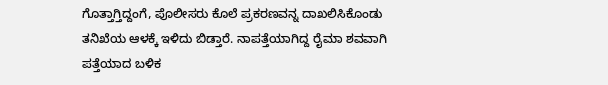ಗೊತ್ತಾಗ್ತಿದ್ದಂಗೆ, ಪೊಲೀಸರು ಕೊಲೆ ಪ್ರಕರಣವನ್ನ ದಾಖಲಿಸಿಕೊಂಡು ತನಿಖೆಯ ಆಳಕ್ಕೆ ಇಳಿದು ಬಿಡ್ತಾರೆ. ನಾಪತ್ತೆಯಾಗಿದ್ದ ರೈಮಾ ಶವವಾಗಿ ಪತ್ತೆಯಾದ ಬಳಿಕ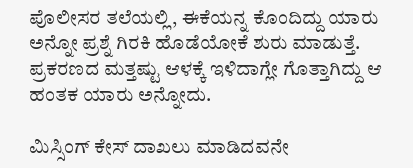ಪೊಲೀಸರ ತಲೆಯಲ್ಲಿ, ಈಕೆಯನ್ನ ಕೊಂದಿದ್ದು ಯಾರು ಅನ್ನೋ ಪ್ರಶ್ನೆ ಗಿರಕಿ ಹೊಡೆಯೋಕೆ ಶುರು ಮಾಡುತ್ತೆ. ಪ್ರಕರಣದ ಮತ್ತಷ್ಟು ಆಳಕ್ಕೆ ಇಳಿದಾಗ್ಲೇ ಗೊತ್ತಾಗಿದ್ದು ಆ ಹಂತಕ ಯಾರು ಅನ್ನೋದು.

ಮಿಸ್ಸಿಂಗ್ ಕೇಸ್ ದಾಖಲು ಮಾಡಿದವನೇ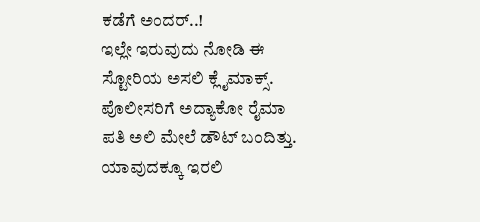ಕಡೆಗೆ ಅಂದರ್..!
ಇಲ್ಲೇ ಇರುವುದು ನೋಡಿ ಈ ಸ್ಟೋರಿಯ ಅಸಲಿ ಕ್ಲೈಮಾಕ್ಸ್. ಪೊಲೀಸರಿಗೆ ಅದ್ಯಾಕೋ ರೈಮಾ ಪತಿ ಅಲಿ ಮೇಲೆ ಡೌಟ್ ಬಂದಿತ್ತು. ಯಾವುದಕ್ಕೂ ಇರಲಿ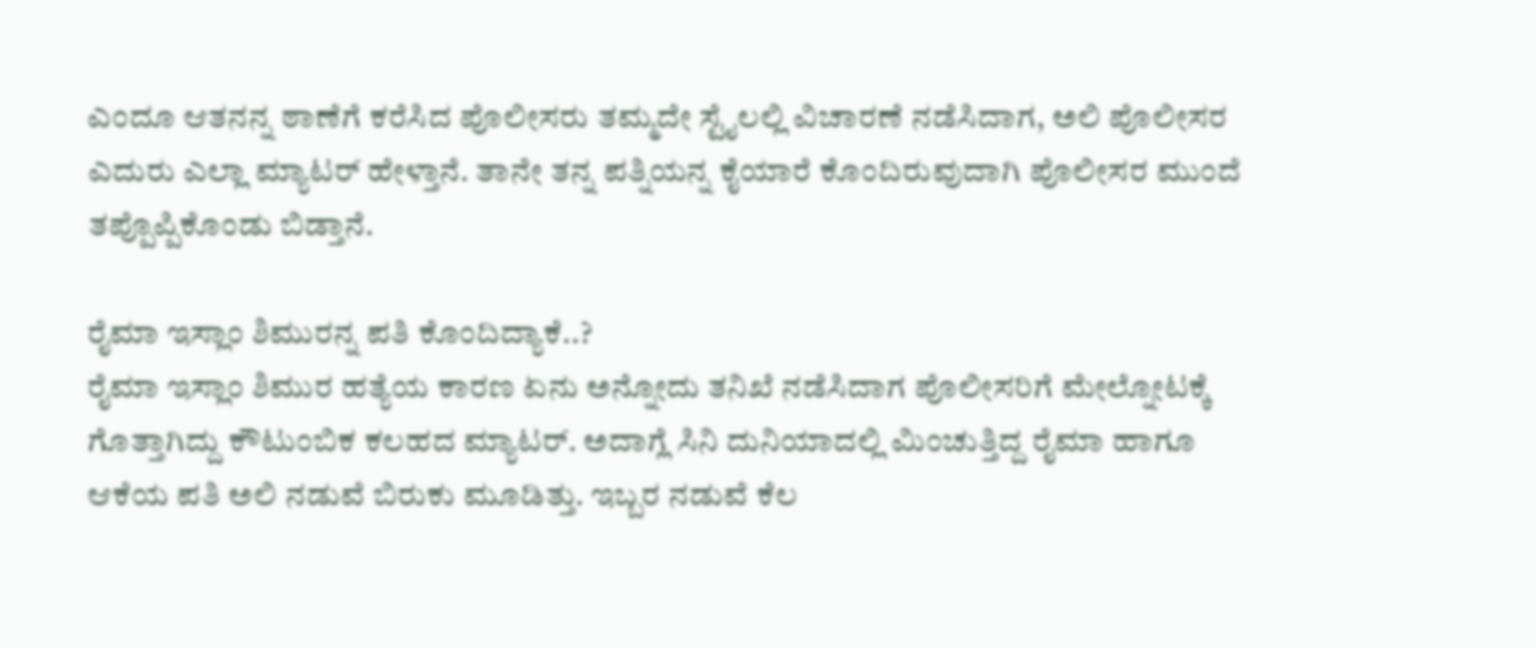ಎಂದೂ ಆತನನ್ನ ಠಾಣೆಗೆ ಕರೆಸಿದ ಪೊಲೀಸರು ತಮ್ಮದೇ ಸ್ಟೈಲಲ್ಲಿ ವಿಚಾರಣೆ ನಡೆಸಿದಾಗ, ಅಲಿ ಪೊಲೀಸರ ಎದುರು ಎಲ್ಲಾ ಮ್ಯಾಟರ್ ಹೇಳ್ತಾನೆ. ತಾನೇ ತನ್ನ ಪತ್ನಿಯನ್ನ ಕೈಯಾರೆ ಕೊಂದಿರುವುದಾಗಿ ಪೊಲೀಸರ ಮುಂದೆ ತಪ್ಪೊಪ್ಪಿಕೊಂಡು ಬಿಡ್ತಾನೆ.

ರೈಮಾ ಇಸ್ಲಾಂ ಶಿಮುರನ್ನ ಪತಿ ಕೊಂದಿದ್ಯಾಕೆ..?
ರೈಮಾ ಇಸ್ಲಾಂ ಶಿಮುರ ಹತ್ಯೆಯ ಕಾರಣ ಏನು ಅನ್ನೋದು ತನಿಖೆ ನಡೆಸಿದಾಗ ಪೊಲೀಸರಿಗೆ ಮೇಲ್ನೋಟಕ್ಕೆ ಗೊತ್ತಾಗಿದ್ದು ಕೌಟುಂಬಿಕ ಕಲಹದ ಮ್ಯಾಟರ್. ಅದಾಗ್ಲೆ ಸಿನಿ ದುನಿಯಾದಲ್ಲಿ ಮಿಂಚುತ್ತಿದ್ದ ರೈಮಾ ಹಾಗೂ ಆಕೆಯ ಪತಿ ಅಲಿ ನಡುವೆ ಬಿರುಕು ಮೂಡಿತ್ತು. ಇಬ್ಬರ ನಡುವೆ ಕೆಲ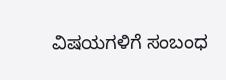ವಿಷಯಗಳಿಗೆ ಸಂಬಂಧ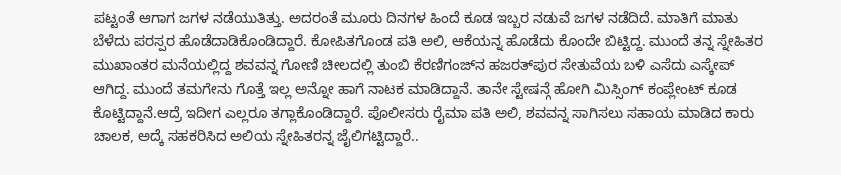ಪಟ್ಟಂತೆ ಆಗಾಗ ಜಗಳ ನಡೆಯುತಿತ್ತು. ಅದರಂತೆ ಮೂರು ದಿನಗಳ ಹಿಂದೆ ಕೂಡ ಇಬ್ಬರ ನಡುವೆ ಜಗಳ ನಡೆದಿದೆ. ಮಾತಿಗೆ ಮಾತು ಬೆಳೆದು ಪರಸ್ಪರ ಹೊಡೆದಾಡಿಕೊಂಡಿದ್ದಾರೆ. ಕೋಪಿತಗೊಂಡ ಪತಿ ಅಲಿ, ಆಕೆಯನ್ನ ಹೊಡೆದು ಕೊಂದೇ ಬಿಟ್ಟಿದ್ದ. ಮುಂದೆ ತನ್ನ ಸ್ನೇಹಿತರ ಮುಖಾಂತರ ಮನೆಯಲ್ಲಿದ್ದ ಶವವನ್ನ ಗೋಣಿ ಚೀಲದಲ್ಲಿ ತುಂಬಿ ಕೆರಣಿಗಂಜ್‌ನ ಹಜರತ್‌ಪುರ ಸೇತುವೆಯ ಬಳಿ ಎಸೆದು ಎಸ್ಕೇಪ್ ಆಗಿದ್ದ. ಮುಂದೆ ತಮಗೇನು ಗೊತ್ತೆ ಇಲ್ಲ ಅನ್ನೋ ಹಾಗೆ ನಾಟಕ ಮಾಡಿದ್ದಾನೆ. ತಾನೇ ಸ್ಟೇಷನ್ಗೆ ಹೋಗಿ ಮಿಸ್ಸಿಂಗ್ ಕಂಪ್ಲೇಂಟ್ ಕೂಡ ಕೊಟ್ಟಿದ್ದಾನೆ.ಆದ್ರೆ ಇದೀಗ ಎಲ್ಲರೂ ತಗ್ಲಾಕೊಂಡಿದ್ದಾರೆ. ಪೊಲೀಸರು ರೈಮಾ ಪತಿ ಅಲಿ, ಶವವನ್ನ ಸಾಗಿಸಲು ಸಹಾಯ ಮಾಡಿದ ಕಾರು ಚಾಲಕ, ಅದ್ಕೆ ಸಹಕರಿಸಿದ ಅಲಿಯ ಸ್ನೇಹಿತರನ್ನ ಜೈಲಿಗಟ್ಟಿದ್ದಾರೆ..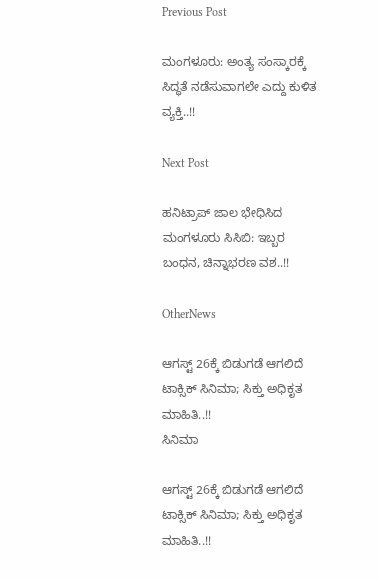Previous Post

ಮಂಗಳೂರು: ಅಂತ್ಯ ಸಂಸ್ಕಾರಕ್ಕೆ ಸಿದ್ಧತೆ ನಡೆಸುವಾಗಲೇ ಎದ್ದು ಕುಳಿತ ವ್ಯಕ್ತಿ..!!

Next Post

ಹನಿಟ್ರಾಪ್ ಜಾಲ ಭೇಧಿಸಿದ ಮಂಗಳೂರು ಸಿಸಿಬಿ: ಇಬ್ಬರ ಬಂಧನ, ಚಿನ್ನಾಭರಣ ವಶ..!!

OtherNews

ಆಗಸ್ಟ್ 26ಕ್ಕೆ ಬಿಡುಗಡೆ ಆಗಲಿದೆ ಟಾಕ್ಸಿಕ್ ಸಿನಿಮಾ; ಸಿಕ್ತು ಅಧಿಕೃತ ಮಾಹಿತಿ..!!
ಸಿನಿಮಾ

ಆಗಸ್ಟ್ 26ಕ್ಕೆ ಬಿಡುಗಡೆ ಆಗಲಿದೆ ಟಾಕ್ಸಿಕ್ ಸಿನಿಮಾ; ಸಿಕ್ತು ಅಧಿಕೃತ ಮಾಹಿತಿ..!!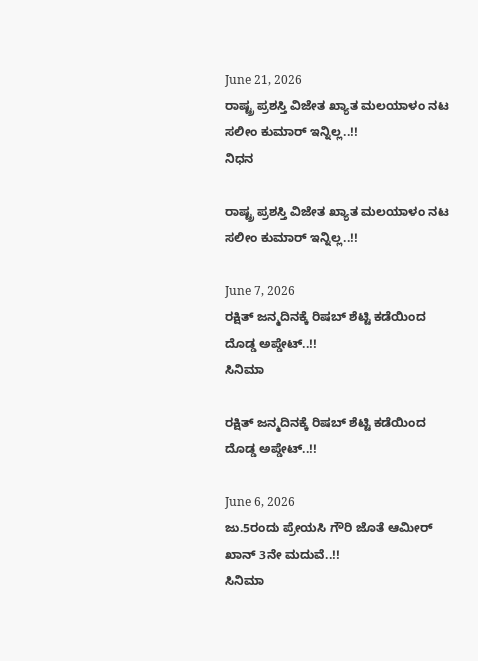June 21, 2026
ರಾಷ್ಟ್ರ ಪ್ರಶಸ್ತಿ ವಿಜೇತ ಖ್ಯಾತ ಮಲಯಾಳಂ ನಟ ಸಲೀಂ ಕುಮಾರ್ ಇನ್ನಿಲ್ಲ..!!
ನಿಧನ

ರಾಷ್ಟ್ರ ಪ್ರಶಸ್ತಿ ವಿಜೇತ ಖ್ಯಾತ ಮಲಯಾಳಂ ನಟ ಸಲೀಂ ಕುಮಾರ್ ಇನ್ನಿಲ್ಲ..!!

June 7, 2026
ರಕ್ಷಿತ್ ಜನ್ಮದಿನಕ್ಕೆ ರಿಷಬ್ ಶೆಟ್ಟಿ ಕಡೆಯಿಂದ ದೊಡ್ಡ ಅಪ್ಡೇಟ್..!!
ಸಿನಿಮಾ

ರಕ್ಷಿತ್ ಜನ್ಮದಿನಕ್ಕೆ ರಿಷಬ್ ಶೆಟ್ಟಿ ಕಡೆಯಿಂದ ದೊಡ್ಡ ಅಪ್ಡೇಟ್..!!

June 6, 2026
ಜು.5ರಂದು ಪ್ರೇಯಸಿ ಗೌರಿ ಜೊತೆ ಆಮೀರ್ ಖಾನ್ 3ನೇ ಮದುವೆ..!!
ಸಿನಿಮಾ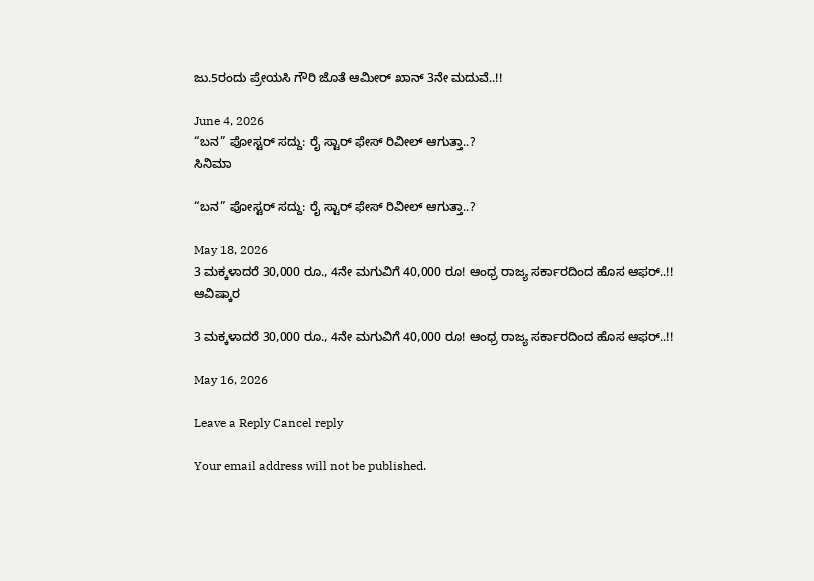ಜು.5ರಂದು ಪ್ರೇಯಸಿ ಗೌರಿ ಜೊತೆ ಆಮೀರ್ ಖಾನ್ 3ನೇ ಮದುವೆ..!!

June 4, 2026
“ಬನ” ಪೋಸ್ಟರ್ ಸದ್ದು: ರೈ ಸ್ಟಾರ್ ಫೇಸ್ ರಿವೀಲ್ ಆಗುತ್ತಾ..?
ಸಿನಿಮಾ

“ಬನ” ಪೋಸ್ಟರ್ ಸದ್ದು: ರೈ ಸ್ಟಾರ್ ಫೇಸ್ ರಿವೀಲ್ ಆಗುತ್ತಾ..?

May 18, 2026
3 ಮಕ್ಕಳಾದರೆ 30,000 ರೂ., 4ನೇ ಮಗುವಿಗೆ 40,000 ರೂ! ಆಂಧ್ರ ರಾಜ್ಯ ಸರ್ಕಾರದಿಂದ ಹೊಸ ಆಫರ್..!!
ಆವಿಷ್ಕಾರ

3 ಮಕ್ಕಳಾದರೆ 30,000 ರೂ., 4ನೇ ಮಗುವಿಗೆ 40,000 ರೂ! ಆಂಧ್ರ ರಾಜ್ಯ ಸರ್ಕಾರದಿಂದ ಹೊಸ ಆಫರ್..!!

May 16, 2026

Leave a Reply Cancel reply

Your email address will not be published.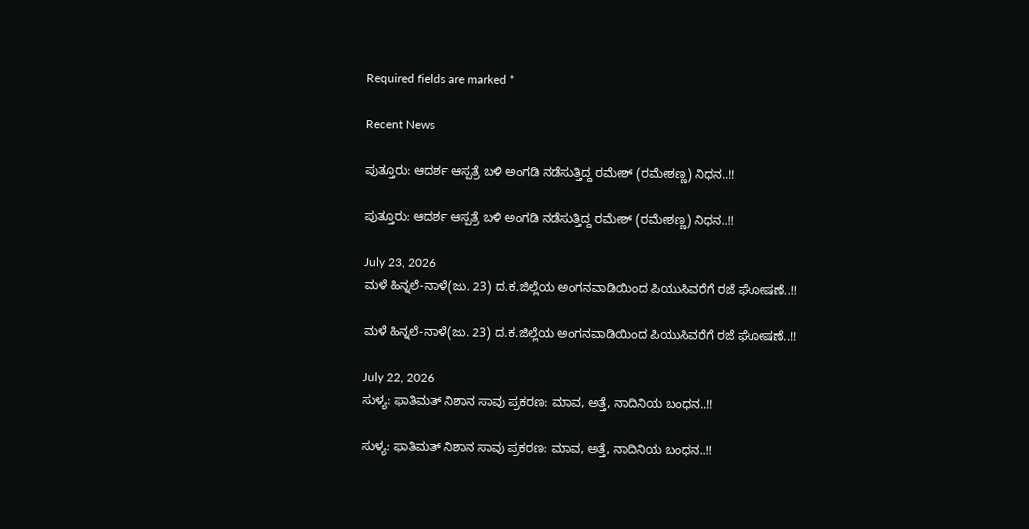Required fields are marked *

Recent News

ಪುತ್ತೂರು: ಆದರ್ಶ ಆಸ್ಪತ್ರೆ ಬಳಿ ಅಂಗಡಿ ನಡೆಸುತ್ತಿದ್ದ ರಮೇಶ್ (ರಮೇಶಣ್ಣ) ನಿಧನ..!!

ಪುತ್ತೂರು: ಆದರ್ಶ ಆಸ್ಪತ್ರೆ ಬಳಿ ಅಂಗಡಿ ನಡೆಸುತ್ತಿದ್ದ ರಮೇಶ್ (ರಮೇಶಣ್ಣ) ನಿಧನ..!!

July 23, 2026
ಮಳೆ ಹಿನ್ನಲೆ-ನಾಳೆ(ಜು. 23) ದ.ಕ.ಜಿಲ್ಲೆಯ ಅಂಗನವಾಡಿಯಿಂದ ಪಿಯುಸಿವರೆಗೆ ರಜೆ ಘೋಷಣೆ..!!

ಮಳೆ ಹಿನ್ನಲೆ-ನಾಳೆ(ಜು. 23) ದ.ಕ.ಜಿಲ್ಲೆಯ ಅಂಗನವಾಡಿಯಿಂದ ಪಿಯುಸಿವರೆಗೆ ರಜೆ ಘೋಷಣೆ..!!

July 22, 2026
ಸುಳ್ಯ: ಫಾತಿಮತ್ ನಿಶಾನ ಸಾವು ಪ್ರಕರಣ: ಮಾವ, ಅತ್ತೆ, ನಾದಿನಿಯ ಬಂಧನ..!!

ಸುಳ್ಯ: ಫಾತಿಮತ್ ನಿಶಾನ ಸಾವು ಪ್ರಕರಣ: ಮಾವ, ಅತ್ತೆ, ನಾದಿನಿಯ ಬಂಧನ..!!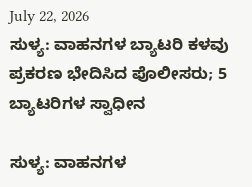July 22, 2026
ಸುಳ್ಯ: ವಾಹನಗಳ ಬ್ಯಾಟರಿ ಕಳವು ಪ್ರಕರಣ ಭೇದಿಸಿದ ಪೊಲೀಸರು; 5 ಬ್ಯಾಟರಿಗಳ ಸ್ವಾಧೀನ

ಸುಳ್ಯ: ವಾಹನಗಳ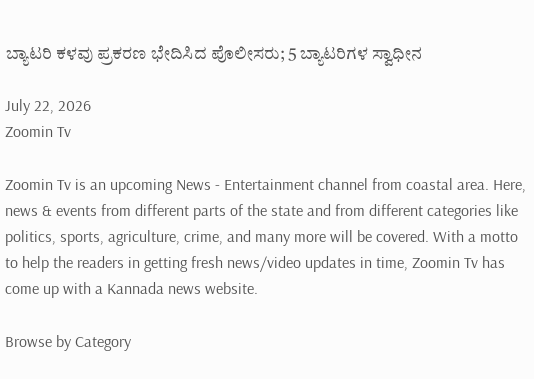ಬ್ಯಾಟರಿ ಕಳವು ಪ್ರಕರಣ ಭೇದಿಸಿದ ಪೊಲೀಸರು; 5 ಬ್ಯಾಟರಿಗಳ ಸ್ವಾಧೀನ

July 22, 2026
Zoomin Tv

Zoomin Tv is an upcoming News - Entertainment channel from coastal area. Here, news & events from different parts of the state and from different categories like politics, sports, agriculture, crime, and many more will be covered. With a motto to help the readers in getting fresh news/video updates in time, Zoomin Tv has come up with a Kannada news website.

Browse by Category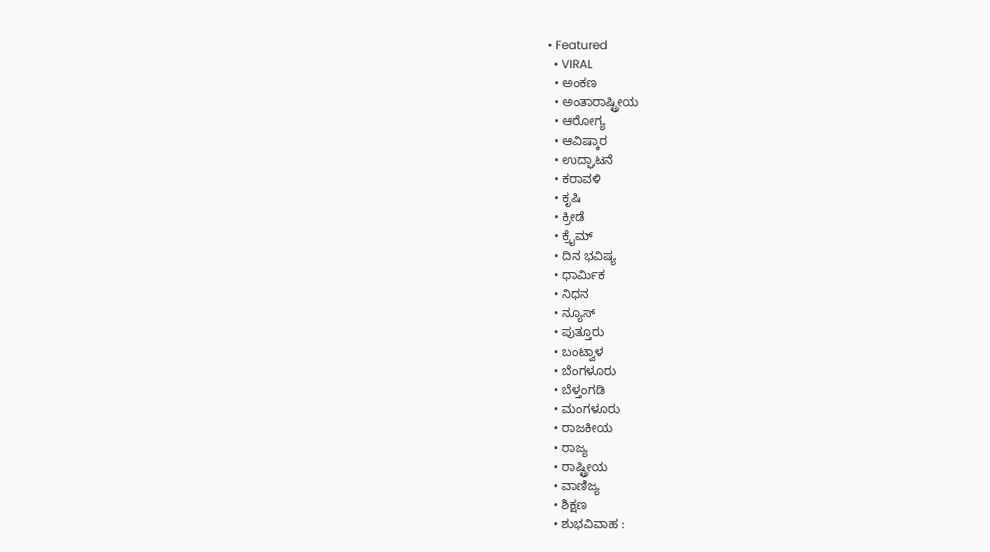• Featured
  • VIRAL
  • ಅಂಕಣ
  • ಅಂತಾರಾಷ್ಟ್ರೀಯ
  • ಆರೋಗ್ಯ
  • ಆವಿಷ್ಕಾರ
  • ಉದ್ಘಾಟನೆ
  • ಕರಾವಳಿ
  • ಕೃಷಿ
  • ಕ್ರೀಡೆ
  • ಕ್ರೈಮ್
  • ದಿನ ಭವಿಷ್ಯ
  • ಧಾರ್ಮಿಕ
  • ನಿಧನ
  • ನ್ಯೂಸ್
  • ಪುತ್ತೂರು
  • ಬಂಟ್ವಾಳ
  • ಬೆಂಗಳೂರು
  • ಬೆಳ್ತಂಗಡಿ
  • ಮಂಗಳೂರು
  • ರಾಜಕೀಯ
  • ರಾಜ್ಯ
  • ರಾಷ್ಟ್ರೀಯ
  • ವಾಣಿಜ್ಯ
  • ಶಿಕ್ಷಣ
  • ಶುಭವಿವಾಹ :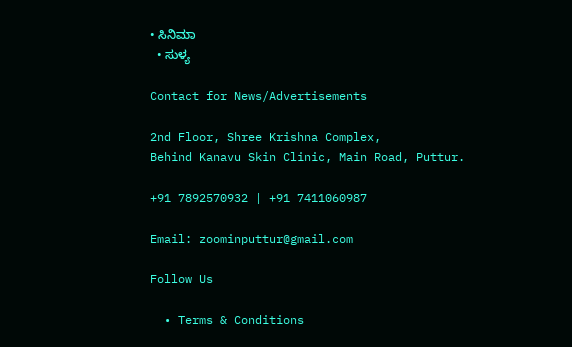• ಸಿನಿಮಾ
  • ಸುಳ್ಯ

Contact for News/Advertisements

2nd Floor, Shree Krishna Complex,
Behind Kanavu Skin Clinic, Main Road, Puttur.

+91 7892570932 | +91 7411060987

Email: zoominputtur@gmail.com

Follow Us

  • Terms & Conditions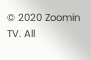© 2020 Zoomin TV. All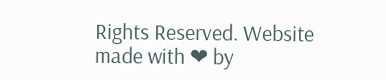Rights Reserved. Website made with ❤ by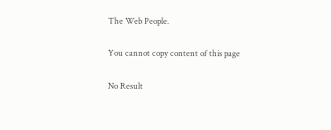The Web People.

You cannot copy content of this page

No Result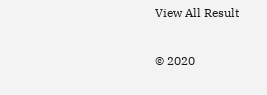View All Result

© 2020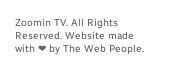Zoomin TV. All Rights Reserved. Website made with ❤ by The Web People.